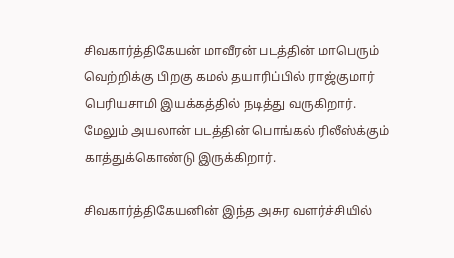சிவகார்த்திகேயன் மாவீரன் படத்தின் மாபெரும் வெற்றிக்கு பிறகு கமல் தயாரிப்பில் ராஜ்குமார் பெரியசாமி இயக்கத்தில் நடித்து வருகிறார். மேலும் அயலான் படத்தின் பொங்கல் ரிலீஸ்க்கும் காத்துக்கொண்டு இருக்கிறார்.

சிவகார்த்திகேயனின் இந்த அசுர வளர்ச்சியில்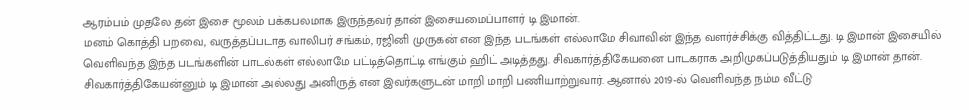ஆரம்பம் முதலே தன் இசை மூலம் பக்கபலமாக இருந்தவர் தான் இசையமைப்பாளர் டி இமான்.
மனம் கொத்தி பறவை, வருத்தப்படாத வாலிபர் சங்கம், ரஜினி முருகன் என இந்த படங்கள் எல்லாமே சிவாவின் இந்த வளர்ச்சிக்கு வித்திட்டது. டி இமான் இசையில் வெளிவந்த இந்த படங்களின் பாடல்கள் எல்லாமே பட்டித்தொட்டி எங்கும் ஹிட் அடித்தது. சிவகார்த்திகேயனை பாடகராக அறிமுகப்படுத்தியதும் டி இமான் தான்.
சிவகார்த்திகேயன்னும் டி இமான் அல்லது அனிருத் என இவர்களுடன் மாறி மாறி பணியாற்றுவார். ஆனால் 2019-ல் வெளிவந்த நம்ம வீட்டு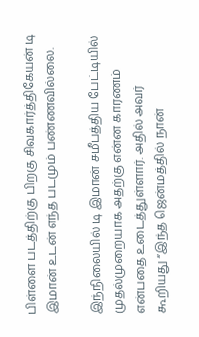பிள்ளை படத்திற்கு பிறகு சிவகார்த்திகேயன் டி இமான் உடன் எந்த படமும் பண்ணவில்லை.

இந்நிலையில் டி இமான் சமீபத்திய பேட்டியில் முதல்முறையாக அதற்கு என்ன காரணம் என்பதை உடைத்துள்ளார். அதில் அவர் கூறியது “இந்த ஜென்மத்தில் நான்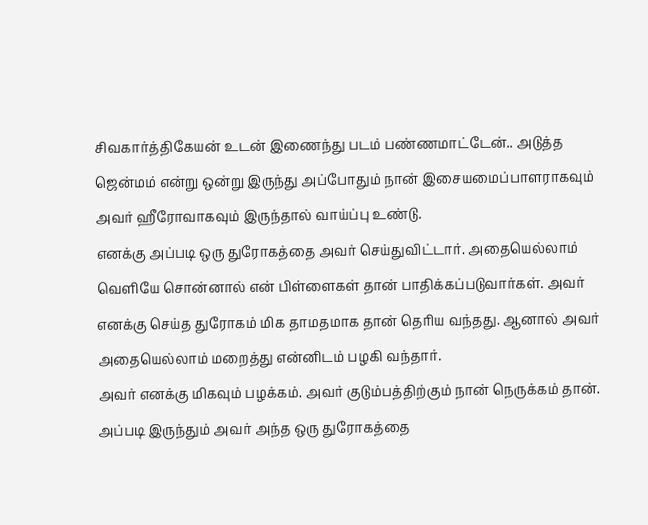சிவகார்த்திகேயன் உடன் இணைந்து படம் பண்ணமாட்டேன்.. அடுத்த ஜென்மம் என்று ஒன்று இருந்து அப்போதும் நான் இசையமைப்பாளராகவும் அவர் ஹீரோவாகவும் இருந்தால் வாய்ப்பு உண்டு.
எனக்கு அப்படி ஒரு துரோகத்தை அவர் செய்துவிட்டார். அதையெல்லாம் வெளியே சொன்னால் என் பிள்ளைகள் தான் பாதிக்கப்படுவார்கள். அவர் எனக்கு செய்த துரோகம் மிக தாமதமாக தான் தெரிய வந்தது. ஆனால் அவர் அதையெல்லாம் மறைத்து என்னிடம் பழகி வந்தார்.
அவர் எனக்கு மிகவும் பழக்கம். அவர் குடும்பத்திற்கும் நான் நெருக்கம் தான். அப்படி இருந்தும் அவர் அந்த ஒரு துரோகத்தை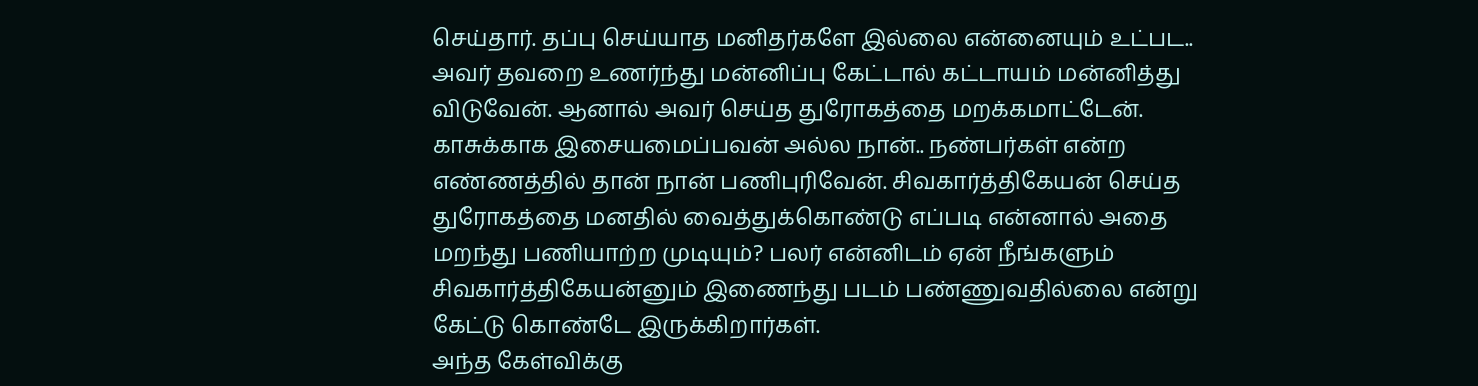செய்தார். தப்பு செய்யாத மனிதர்களே இல்லை என்னையும் உட்பட.. அவர் தவறை உணர்ந்து மன்னிப்பு கேட்டால் கட்டாயம் மன்னித்து விடுவேன். ஆனால் அவர் செய்த துரோகத்தை மறக்கமாட்டேன்.
காசுக்காக இசையமைப்பவன் அல்ல நான்.. நண்பர்கள் என்ற எண்ணத்தில் தான் நான் பணிபுரிவேன். சிவகார்த்திகேயன் செய்த துரோகத்தை மனதில் வைத்துக்கொண்டு எப்படி என்னால் அதை மறந்து பணியாற்ற முடியும்? பலர் என்னிடம் ஏன் நீங்களும் சிவகார்த்திகேயன்னும் இணைந்து படம் பண்ணுவதில்லை என்று கேட்டு கொண்டே இருக்கிறார்கள்.
அந்த கேள்விக்கு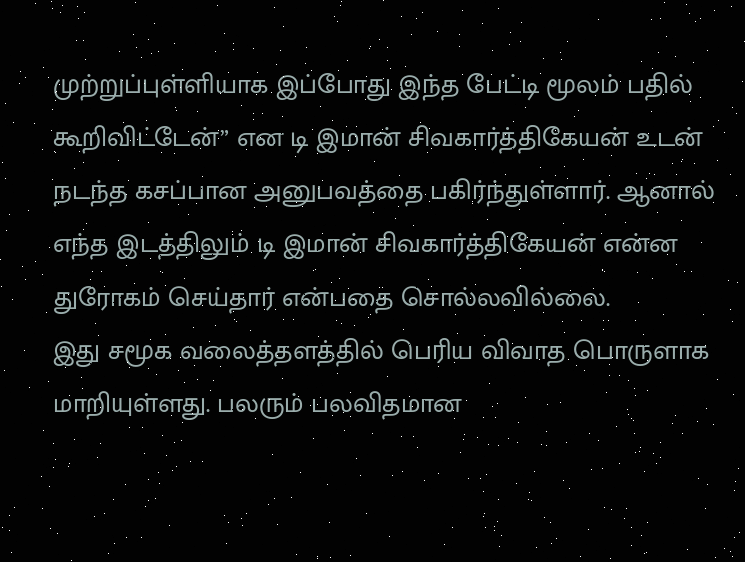முற்றுப்புள்ளியாக இப்போது இந்த பேட்டி மூலம் பதில் கூறிவிட்டேன்” என டி இமான் சிவகார்த்திகேயன் உடன் நடந்த கசப்பான அனுபவத்தை பகிர்ந்துள்ளார். ஆனால் எந்த இடத்திலும் டி இமான் சிவகார்த்திகேயன் என்ன துரோகம் செய்தார் என்பதை சொல்லவில்லை.
இது சமூக வலைத்தளத்தில் பெரிய விவாத பொருளாக மாறியுள்ளது. பலரும் பலவிதமான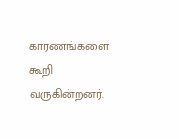காரணங்களை கூறி வருகின்றனர்.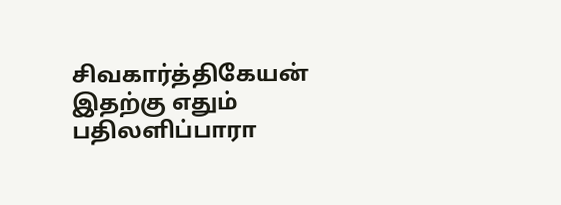சிவகார்த்திகேயன் இதற்கு எதும் பதிலளிப்பாரா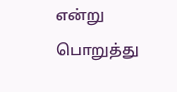என்று பொறுத்து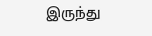இருந்து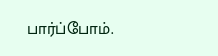பார்ப்போம்.